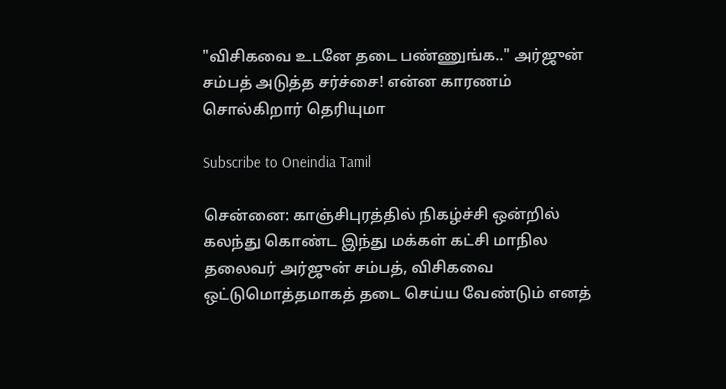"விசிகவை உடனே தடை பண்ணுங்க.." அர்ஜுன் சம்பத் அடுத்த சர்ச்சை! என்ன காரணம் சொல்கிறார் தெரியுமா

Subscribe to Oneindia Tamil

சென்னை: காஞ்சிபுரத்தில் நிகழ்ச்சி ஒன்றில் கலந்து கொண்ட இந்து மக்கள் கட்சி மாநில தலைவர் அர்ஜுன் சம்பத், விசிகவை ஒட்டுமொத்தமாகத் தடை செய்ய வேண்டும் எனத்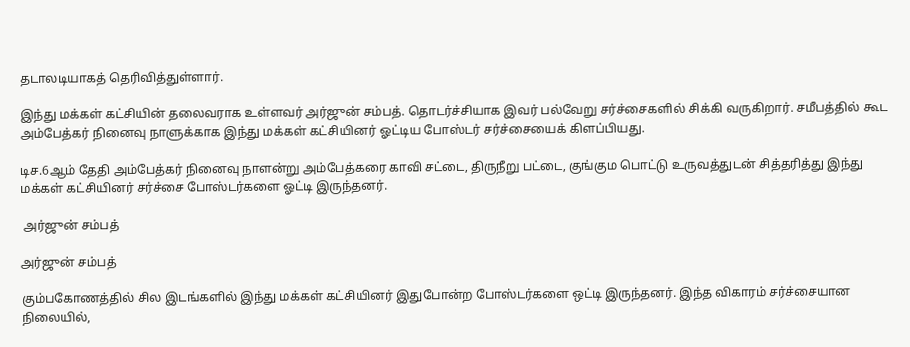தடாலடியாகத் தெரிவித்துள்ளார்.

இந்து மக்கள் கட்சியின் தலைவராக உள்ளவர் அர்ஜுன் சம்பத். தொடர்ச்சியாக இவர் பல்வேறு சர்ச்சைகளில் சிக்கி வருகிறார். சமீபத்தில் கூட அம்பேத்கர் நினைவு நாளுக்காக இந்து மக்கள் கட்சியினர் ஓட்டிய போஸ்டர் சர்ச்சையைக் கிளப்பியது.

டிச.6ஆம் தேதி அம்பேத்கர் நினைவு நாளன்று அம்பேத்கரை காவி சட்டை, திருநீறு பட்டை, குங்கும பொட்டு உருவத்துடன் சித்தரித்து இந்து மக்கள் கட்சியினர் சர்ச்சை போஸ்டர்களை ஓட்டி இருந்தனர்.

 அர்ஜுன் சம்பத்

அர்ஜுன் சம்பத்

கும்பகோணத்தில் சில இடங்களில் இந்து மக்கள் கட்சியினர் இதுபோன்ற போஸ்டர்களை ஒட்டி இருந்தனர். இந்த விகாரம் சர்ச்சையான நிலையில்,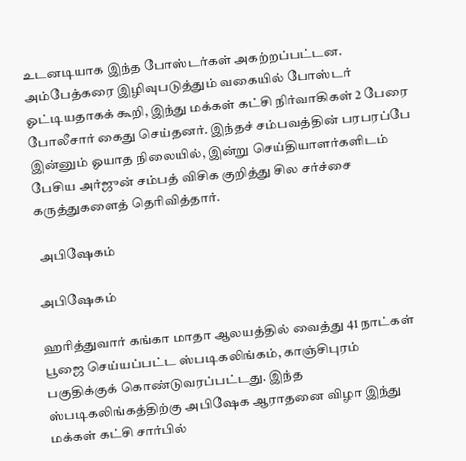உடனடியாக இந்த போஸ்டர்கள் அகற்றப்பட்டன. அம்பேத்கரை இழிவுபடுத்தும் வகையில் போஸ்டர் ஓட்டியதாகக் கூறி, இந்து மக்கள் கட்சி நிர்வாகிகள் 2 பேரை போலீசார் கைது செய்தனர். இந்தச் சம்பவத்தின் பரபரப்பே இன்னும் ஓயாத நிலையில், இன்று செய்தியாளர்களிடம் பேசிய அர்ஜுன் சம்பத் விசிக குறித்து சில சர்ச்சை கருத்துகளைத் தெரிவித்தார்.

 அபிஷேகம்

அபிஷேகம்

ஹரித்துவார் கங்கா மாதா ஆலயத்தில் வைத்து 41 நாட்கள் பூஜை செய்யப்பட்ட ஸ்படிகலிங்கம், காஞ்சிபுரம் பகுதிக்குக் கொண்டுவரப்பட்டது. இந்த ஸ்படிகலிங்கத்திற்கு அபிஷேக ஆராதனை விழா இந்து மக்கள் கட்சி சார்பில்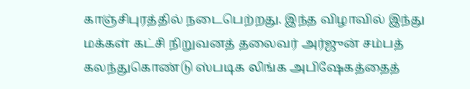காஞ்சிபுரத்தில் நடைபெற்றது. இந்த விழாவில் இந்து மக்கள் கட்சி நிறுவனத் தலைவர் அர்ஜுன் சம்பத் கலந்துகொண்டு ஸ்படிக லிங்க அபிஷேகத்தைத்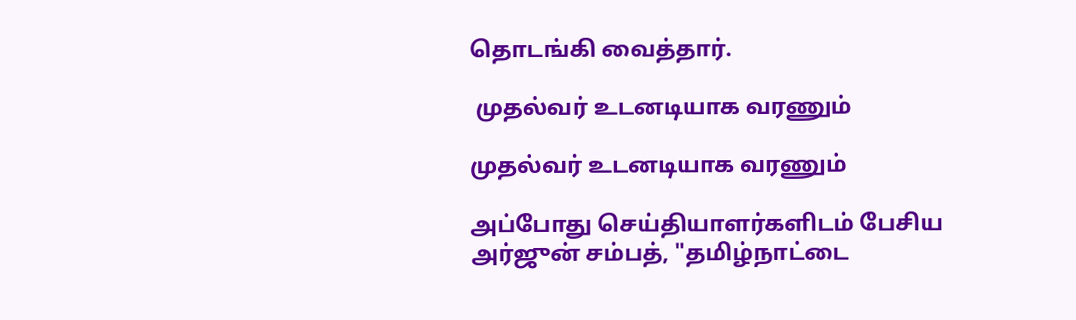தொடங்கி வைத்தார்.

 முதல்வர் உடனடியாக வரணும்

முதல்வர் உடனடியாக வரணும்

அப்போது செய்தியாளர்களிடம் பேசிய அர்ஜுன் சம்பத், "தமிழ்நாட்டை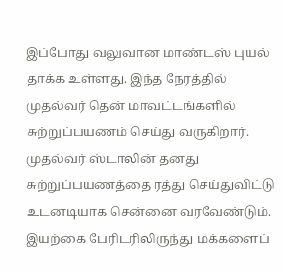இப்போது வலுவான மாண்டஸ் புயல் தாக்க உள்ளது. இந்த நேரத்தில் முதல்வர் தென் மாவட்டங்களில் சுற்றுப்பயணம் செய்து வருகிறார். முதல்வர் ஸ்டாலின் தனது சுற்றுப்பயணத்தை ரத்து செய்துவிட்டு உடனடியாக சென்னை வரவேண்டும். இயற்கை பேரிடரிலிருந்து மக்களைப்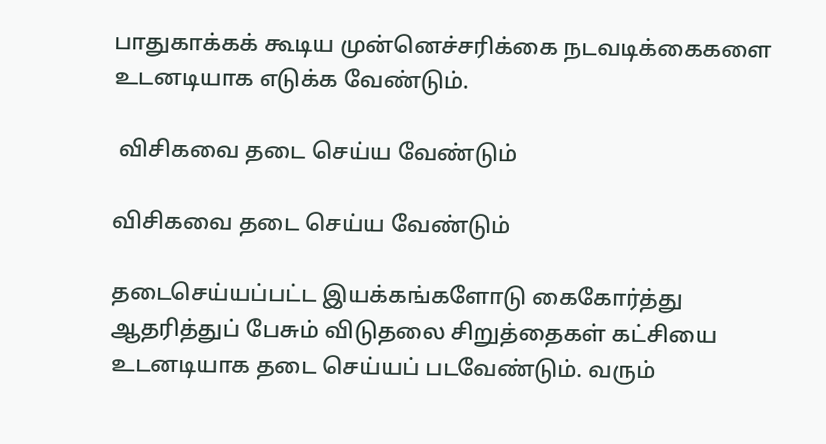பாதுகாக்கக் கூடிய முன்னெச்சரிக்கை நடவடிக்கைகளை உடனடியாக எடுக்க வேண்டும்.

 விசிகவை தடை செய்ய வேண்டும்

விசிகவை தடை செய்ய வேண்டும்

தடைசெய்யப்பட்ட இயக்கங்களோடு கைகோர்த்து ஆதரித்துப் பேசும் விடுதலை சிறுத்தைகள் கட்சியை உடனடியாக தடை செய்யப் படவேண்டும். வரும்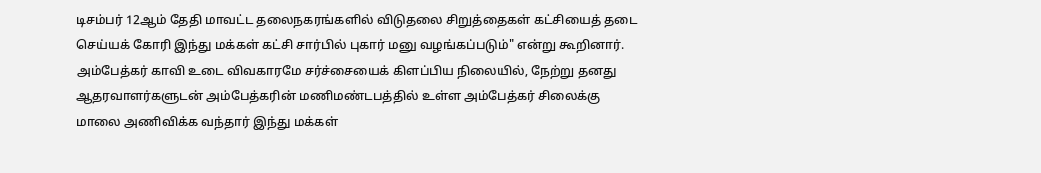டிசம்பர் 12ஆம் தேதி மாவட்ட தலைநகரங்களில் விடுதலை சிறுத்தைகள் கட்சியைத் தடை செய்யக் கோரி இந்து மக்கள் கட்சி சார்பில் புகார் மனு வழங்கப்படும்" என்று கூறினார். அம்பேத்கர் காவி உடை விவகாரமே சர்ச்சையைக் கிளப்பிய நிலையில், நேற்று தனது ஆதரவாளர்களுடன் அம்பேத்கரின் மணிமண்டபத்தில் உள்ள அம்பேத்கர் சிலைக்கு மாலை அணிவிக்க வந்தார் இந்து மக்கள்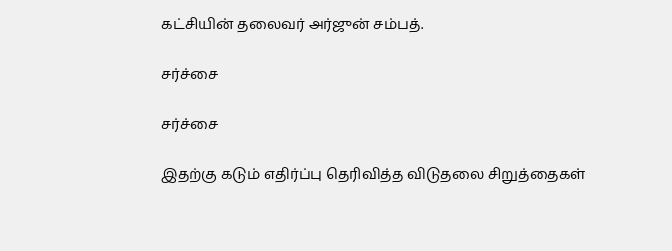கட்சியின் தலைவர் அர்ஜுன் சம்பத்.

சர்ச்சை

சர்ச்சை

இதற்கு கடும் எதிர்ப்பு தெரிவித்த விடுதலை சிறுத்தைகள்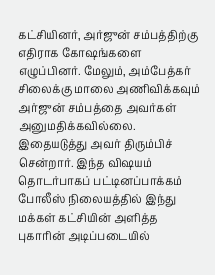கட்சியினர், அர்ஜுன் சம்பத்திற்கு எதிராக கோஷங்களை எழுப்பினர். மேலும், அம்பேத்கர் சிலைக்கு மாலை அணிவிக்கவும் அர்ஜுன் சம்பத்தை அவர்கள் அனுமதிக்கவில்லை. இதையடுத்து அவர் திரும்பிச் சென்றார். இந்த விஷயம் தொடர்பாகப் பட்டினப்பாக்கம் போலீஸ் நிலையத்தில் இந்து மக்கள் கட்சியின் அளித்த புகாரின் அடிப்படையில்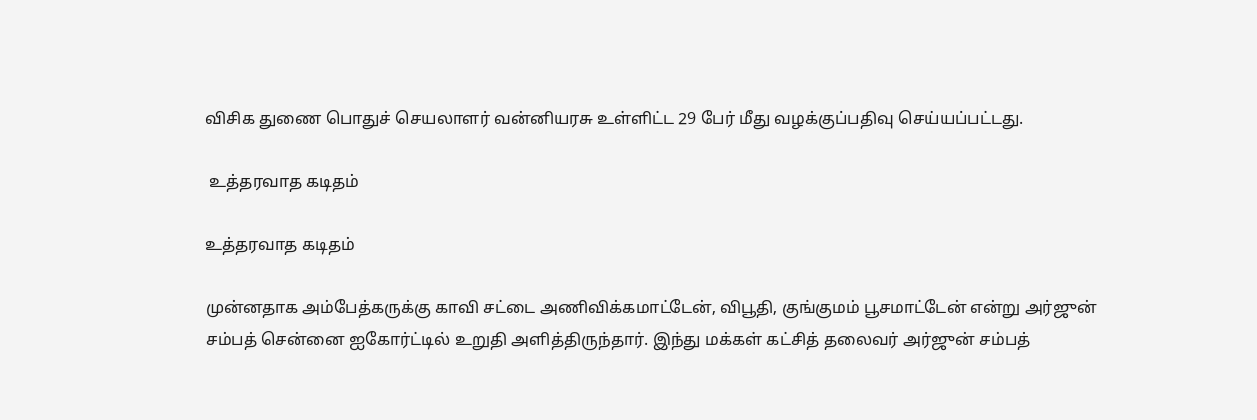விசிக துணை பொதுச் செயலாளர் வன்னியரசு உள்ளிட்ட 29 பேர் மீது வழக்குப்பதிவு செய்யப்பட்டது.

 உத்தரவாத கடிதம்

உத்தரவாத கடிதம்

முன்னதாக அம்பேத்கருக்கு காவி சட்டை அணிவிக்கமாட்டேன், விபூதி, குங்குமம் பூசமாட்டேன் என்று அர்ஜுன் சம்பத் சென்னை ஐகோர்ட்டில் உறுதி அளித்திருந்தார். இந்து மக்கள் கட்சித் தலைவர் அர்ஜுன் சம்பத்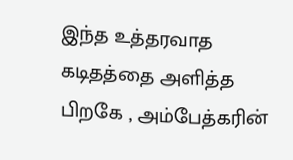இந்த உத்தரவாத கடிதத்தை அளித்த பிறகே , அம்பேத்கரின்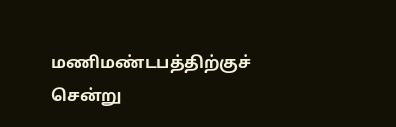மணிமண்டபத்திற்குச் சென்று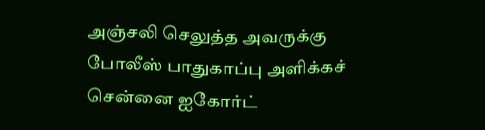அஞ்சலி செலுத்த அவருக்கு போலீஸ் பாதுகாப்பு அளிக்கச் சென்னை ஐகோர்ட்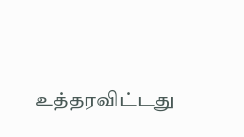உத்தரவிட்டது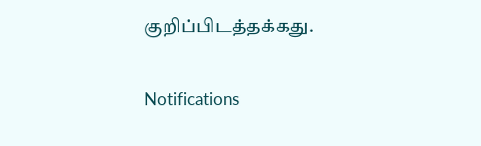குறிப்பிடத்தக்கது.

Notifications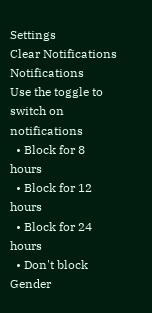Settings
Clear Notifications
Notifications
Use the toggle to switch on notifications
  • Block for 8 hours
  • Block for 12 hours
  • Block for 24 hours
  • Don't block
Gender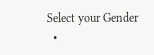Select your Gender
  •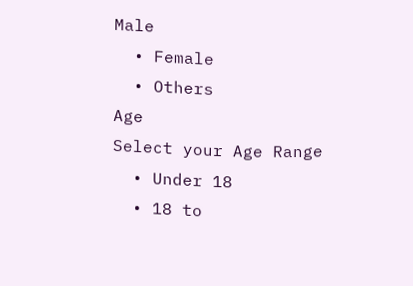Male
  • Female
  • Others
Age
Select your Age Range
  • Under 18
  • 18 to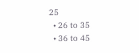25
  • 26 to 35
  • 36 to 45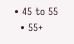• 45 to 55
  • 55+